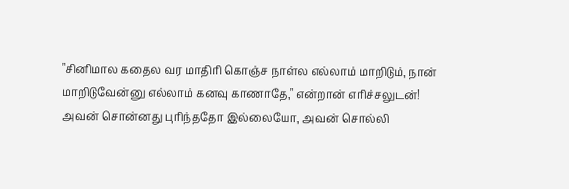"சினிமால கதைல வர மாதிரி கொஞ்ச நாள்ல எல்லாம் மாறிடும், நான் மாறிடுவேன்னு எல்லாம் கனவு காணாதே," என்றான் எரிச்சலுடன்!
அவன் சொன்னது புரிந்ததோ இல்லையோ, அவன் சொல்லி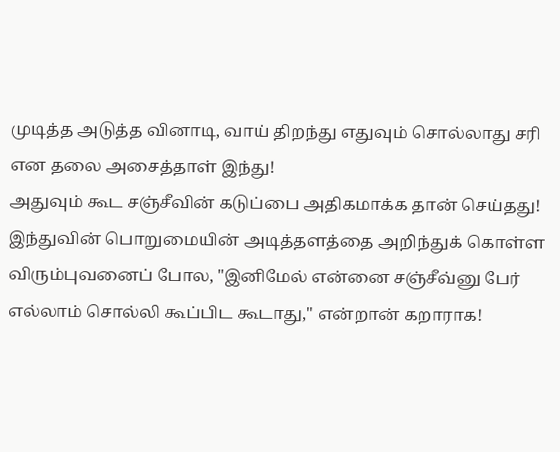முடித்த அடுத்த வினாடி, வாய் திறந்து எதுவும் சொல்லாது சரி என தலை அசைத்தாள் இந்து!
அதுவும் கூட சஞ்சீவின் கடுப்பை அதிகமாக்க தான் செய்தது!
இந்துவின் பொறுமையின் அடித்தளத்தை அறிந்துக் கொள்ள விரும்புவனைப் போல, "இனிமேல் என்னை சஞ்சீவ்னு பேர் எல்லாம் சொல்லி கூப்பிட கூடாது," என்றான் கறாராக!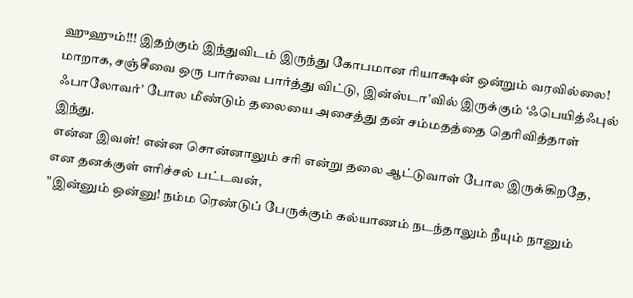ஹுஹும்!!! இதற்கும் இந்துவிடம் இருந்து கோபமான ரியாக்ஷன் ஒன்றும் வரவில்லை!
மாறாக, சஞ்சீவை ஒரு பார்வை பார்த்து விட்டு, இன்ஸ்டா’வில் இருக்கும் ‘ஃபெயித்ஃபுல் ஃபாலோவர்’ போல மீண்டும் தலையை அசைத்து தன் சம்மதத்தை தெரிவித்தாள் இந்து.
என்ன இவள்! என்ன சொன்னாலும் சரி என்று தலை ஆட்டுவாள் போல இருக்கிறதே, என தனக்குள் எரிச்சல் பட்டவன்,
"இன்னும் ஒன்னு! நம்ம ரெண்டுப் பேருக்கும் கல்யாணம் நடந்தாலும் நீயும் நானும்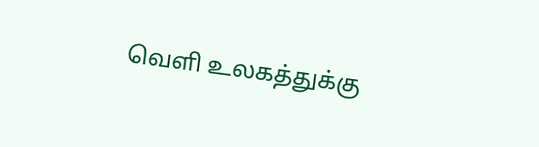வெளி உலகத்துக்கு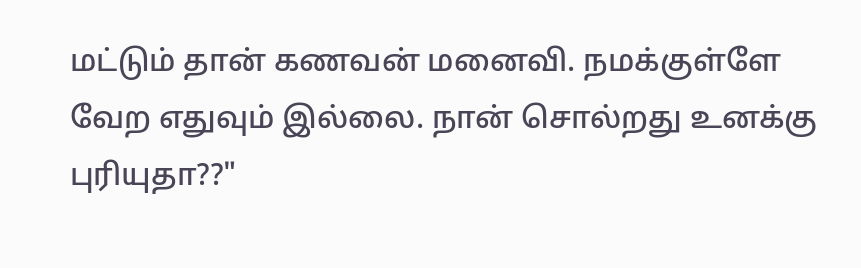மட்டும் தான் கணவன் மனைவி. நமக்குள்ளே வேற எதுவும் இல்லை. நான் சொல்றது உனக்கு புரியுதா??"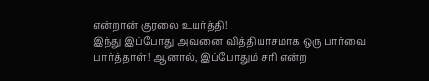என்றான் குரலை உயர்த்தி!
இந்து இப்போது அவனை வித்தியாசமாக ஒரு பார்வை பார்த்தாள்! ஆனால், இப்போதும் சரி என்ற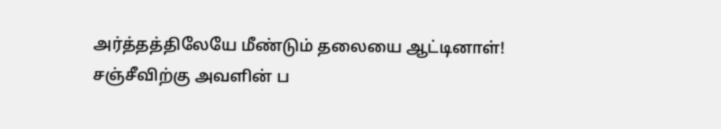அர்த்தத்திலேயே மீண்டும் தலையை ஆட்டினாள்!
சஞ்சீவிற்கு அவளின் ப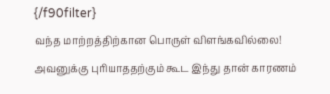{/f90filter}
வந்த மாற்றத்திற்கான பொருள் விளங்கவில்லை!
அவனுக்கு புரியாததற்கும் கூட இந்து தான் காரணம்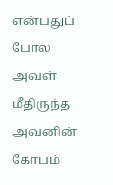என்பதுப் போல அவள் மீதிருந்த அவனின் கோபம்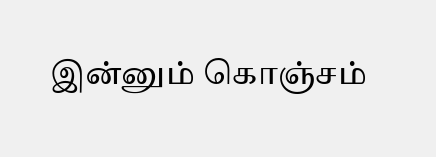இன்னும் கொஞ்சம்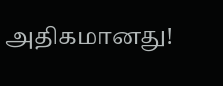அதிகமானது!